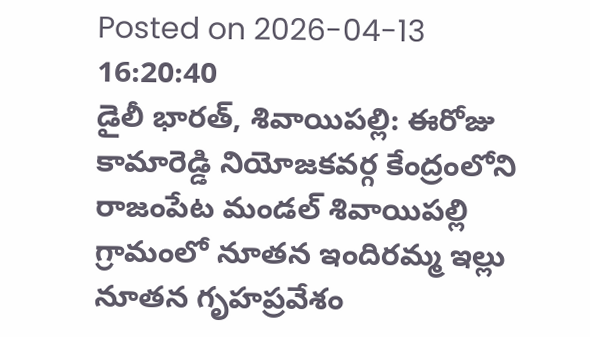Posted on 2026-04-13 16:20:40
డైలీ భారత్, శివాయిపల్లి: ఈరోజు కామారెడ్డి నియోజకవర్గ కేంద్రంలోని రాజంపేట మండల్ శివాయిపల్లి గ్రామంలో నూతన ఇందిరమ్మ ఇల్లు నూతన గృహప్రవేశం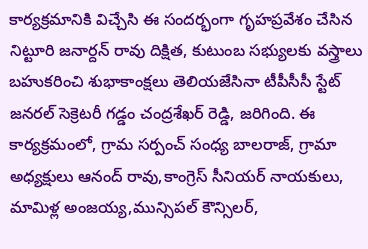కార్యక్రమానికి విచ్చేసి ఈ సందర్భంగా గృహప్రవేశం చేసిన నిట్టూరి జనార్దన్ రావు దిక్షిత, కుటుంబ సభ్యులకు వస్త్రాలు బహుకరించి శుభాకాంక్షలు తెలియజేసినా టీపీసీసీ స్టేట్ జనరల్ సెక్రెటరీ గడ్డం చంద్రశేఖర్ రెడ్డి, జరిగింది. ఈ కార్యక్రమంలో, గ్రామ సర్పంచ్ సంధ్య బాలరాజ్, గ్రామా అధ్యక్షులు ఆనంద్ రావు,కాంగ్రెస్ సీనియర్ నాయకులు, మామిళ్ల అంజయ్య,మున్సిపల్ కౌన్సిలర్,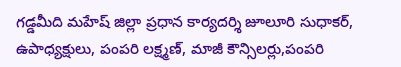గడ్డమీది మహేష్ జిల్లా ప్రధాన కార్యదర్శి జూలూరి సుధాకర్, ఉపాధ్యక్షులు, పంపరి లక్ష్మణ్, మాజీ కౌన్సిలర్లు,పంపరి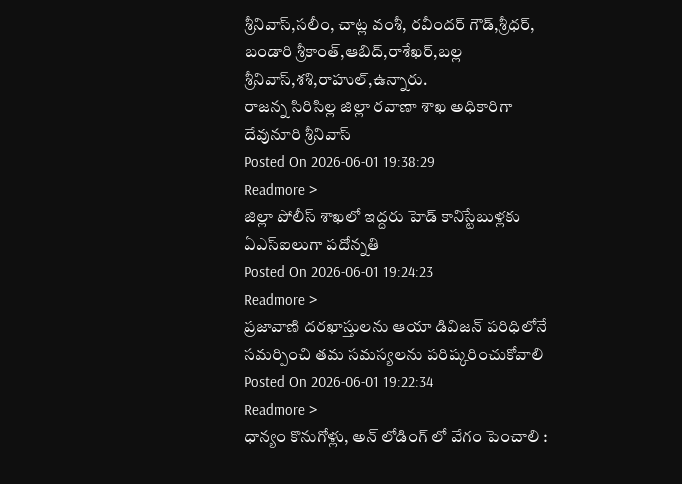శ్రీనివాస్,సలీం, చాట్ల వంశీ, రవీందర్ గౌడ్,శ్రీధర్, బండారి శ్రీకాంత్,ఆబిద్,రాశేఖర్,బల్ల శ్రీనివాస్,శశి,రాహుల్,ఉన్నారు.
రాజన్న సిరిసిల్ల జిల్లా రవాణా శాఖ అధికారిగా దేవునూరి శ్రీనివాస్
Posted On 2026-06-01 19:38:29
Readmore >
జిల్లా పోలీస్ శాఖలో ఇద్దరు హెడ్ కానిస్టేబుళ్లకు ఏఎస్ఐలుగా పదోన్నతి
Posted On 2026-06-01 19:24:23
Readmore >
ప్రజావాణి దరఖాస్తులను ఆయా డివిజన్ పరిధిలోనే సమర్పించి తమ సమస్యలను పరిష్కరించుకోవాలి
Posted On 2026-06-01 19:22:34
Readmore >
ధాన్యం కొనుగోళ్లు, అన్ లోడింగ్ లో వేగం పెంచాలి :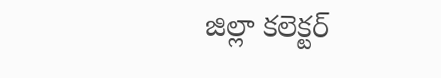జిల్లా కలెక్టర్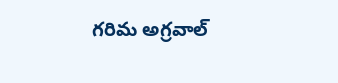గరిమ అగ్రవాల్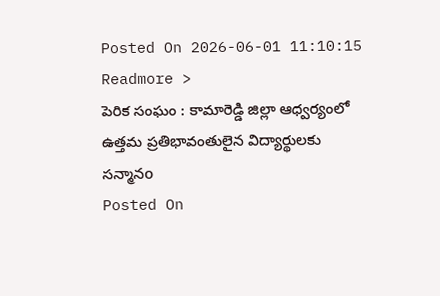Posted On 2026-06-01 11:10:15
Readmore >
పెరిక సంఘం : కామారెడ్డి జిల్లా ఆధ్వర్యంలో ఉత్తమ ప్రతిభావంతులైన విద్యార్థులకు సన్మానo
Posted On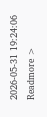2026-05-31 19:24:06
Readmore >